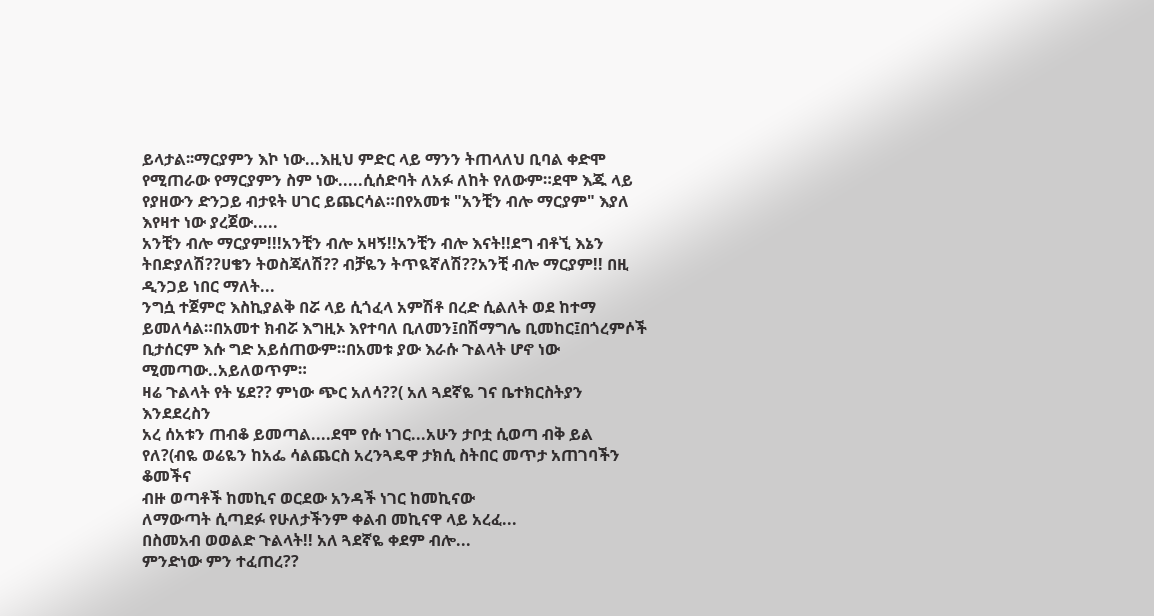ይላታል፡፡ማርያምን እኮ ነው...እዚህ ምድር ላይ ማንን ትጠላለህ ቢባል ቀድሞ የሚጠራው የማርያምን ስም ነው.....ሲሰድባት ለአፉ ለከት የለውም።ደሞ እጁ ላይ የያዘውን ድንጋይ ብታዩት ሀገር ይጨርሳል።በየአመቱ "አንቺን ብሎ ማርያም" እያለ እየዛተ ነው ያረጀው.....
አንቺን ብሎ ማርያም!!!አንቺን ብሎ አዛኝ!!አንቺን ብሎ እናት!!ደግ ብቶኚ እኔን ትበድያለሽ??ሀቄን ትወስጃለሽ?? ብቻዬን ትጥዪኛለሽ??አንቺ ብሎ ማርያም!! በዚ ዲንጋይ ነበር ማለት...
ንግሷ ተጀምሮ እስኪያልቅ በሯ ላይ ሲጎፈላ አምሽቶ በረድ ሲልለት ወደ ከተማ ይመለሳል።በአመተ ክብሯ እግዚኦ እየተባለ ቢለመን፤በሽማግሌ ቢመከር፤በጎረምሶች
ቢታሰርም እሱ ግድ አይሰጠውም።በአመቱ ያው እራሱ ጉልላት ሆኖ ነው ሚመጣው..አይለወጥም።
ዛሬ ጉልላት የት ሄደ?? ምነው ጭር አለሳ??( አለ ጓደኛዬ ገና ቤተክርስትያን እንደደረስን
አረ ሰአቱን ጠብቆ ይመጣል....ደሞ የሱ ነገር...አሁን ታቦቷ ሲወጣ ብቅ ይል የለ?(ብዬ ወሬዬን ከአፌ ሳልጨርስ አረንጓዴዋ ታክሲ ስትበር መጥታ አጠገባችን ቆመችና
ብዙ ወጣቶች ከመኪና ወርደው አንዳች ነገር ከመኪናው
ለማውጣት ሲጣደፉ የሁለታችንም ቀልብ መኪናዋ ላይ አረፈ...
በስመአብ ወወልድ ጉልላት!! አለ ጓደኛዬ ቀደም ብሎ...
ምንድነው ምን ተፈጠረ??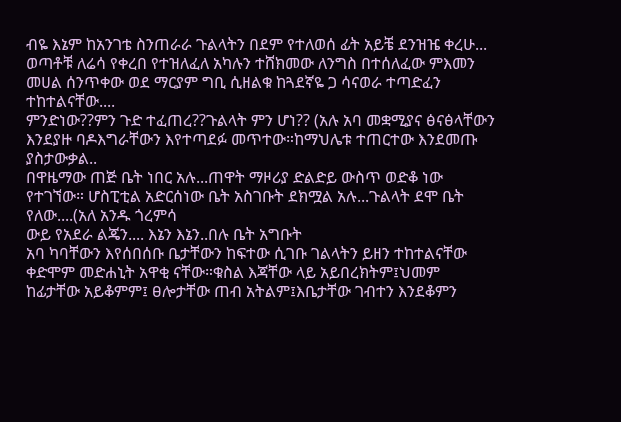ብዬ እኔም ከአንገቴ ስንጠራራ ጉልላትን በደም የተለወሰ ፊት አይቼ ደንዝዤ ቀረሁ...
ወጣቶቹ ለሬሳ የቀረበ የተዝለፈለ አካሉን ተሸክመው ለንግስ በተሰለፈው ምእመን መሀል ሰንጥቀው ወደ ማርያም ግቢ ሲዘልቁ ከጓደኛዬ ጋ ሳናወራ ተጣድፈን ተከተልናቸው....
ምንድነው??ምን ጉድ ተፈጠረ??ጉልላት ምን ሆነ?? (አሉ አባ መቋሚያና ፅናፅላቸውን እንደያዙ ባዶእግራቸውን እየተጣደፉ መጥተው።ከማህሌቱ ተጠርተው እንደመጡ ያስታውቃል..
በዋዜማው ጠጅ ቤት ነበር አሉ...ጠዋት ማዞሪያ ድልድይ ውስጥ ወድቆ ነው የተገኘው። ሆስፒቲል አድርሰነው ቤት አስገቡት ደክሟል አሉ...ጉልላት ደሞ ቤት የለው....(አለ አንዱ ጎረምሳ
ውይ የአደራ ልጄን.... እኔን እኔን..በሉ ቤት አግቡት
አባ ካባቸውን እየሰበሰቡ ቤታቸውን ከፍተው ሲገቡ ገልላትን ይዘን ተከተልናቸው ቀድሞም መድሐኒት አዋቂ ናቸው።ቁስል እጃቸው ላይ አይበረክትም፤ህመም ከፊታቸው አይቆምም፤ ፀሎታቸው ጠብ አትልም፤እቤታቸው ገብተን እንደቆምን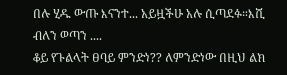በሉ ሂዱ ውጡ እናንተ... አይዟችሁ አሉ ሲጣደፉ።እሺ ብለን ወጣን ....
ቆይ የጉልላት ፀባይ ምንድነ?? ለምንድነው በዚህ ልክ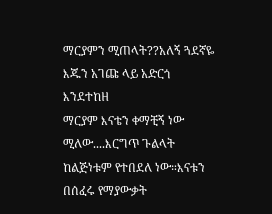ማርያምን ሚጠላት??አለኝ ጓደኛዬ እጁን አገጩ ላይ አድርጎ እንደተከዘ
ማርያም እናቴን ቀማቺኝ ነው ሚለው....እርግጥ ጉልላት ከልጅነቱም የተበደለ ነው።እናቱን በሰፈሩ የማያውቃት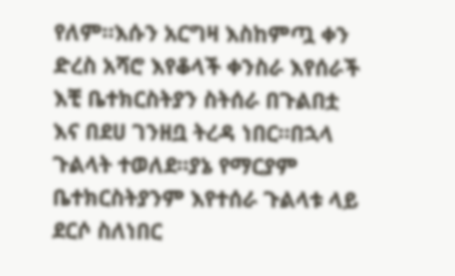የለም።እሱን አርግዛ እስከምጧ ቀን ድረስ አሻሮ እየቆላች ቀንስራ እየሰራች እቺ ቤተክርስትያን ስትሰራ በጉልበቷ እና በደሀ ገንዘቧ ትረዳ ነበር።በኋላ ጉልላት ተወለደ።ያኔ የማርያም ቤተክርስትያንም እየተሰራ ጉልላቱ ላይ ደርሶ ስለነበር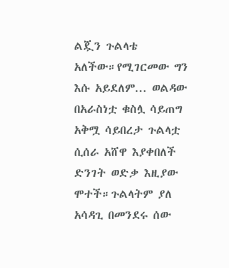ልጇን ጉልላቴ አለችው።የሚገርመው ግን እሱ አይደለም... ወልዳው በአራስነቷ ቁስሏ ሳይጠግ አቅሟ ሳይበረታ ጉልላቷ ሲሰራ አሸዋ እያቀበለች ድንገት ወድቃ እዚያው ሞተች።ጉልላትም ያለ አሳዳጊ በመንደሩ ሰው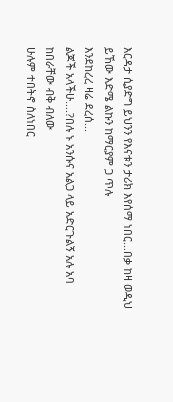እርዳታ ሲያድግ ይህንን የእናቱን ታሪክ እየሰማ ነበር...በቃ ከዛ ወዲህ ይኸው እድሜ ልኩን ከማርያም ጋ ጥሉ
እንደከረረ ዛሬ ደረሰ...
ልጆች አላችሁ....?በሉ ኑ አንሱና አልጋ ላይ አድርጉልኝ አሉ አባ ከበራቸው ብቅ ብለው
ሁሉም ተበትኖ ስለነበር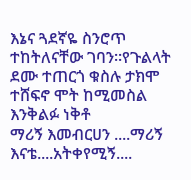እኔና ጓደኛዬ ስንሮጥ ተከትለናቸው ገባን።የጉልላት ደሙ ተጠርጎ ቁስሉ ታክሞ ተሸፍኖ ሞት ከሚመስል እንቅልፉ ነቅቶ
ማሪኝ እመብርሀን ....ማሪኝ እናቴ....አትቀየሚኝ....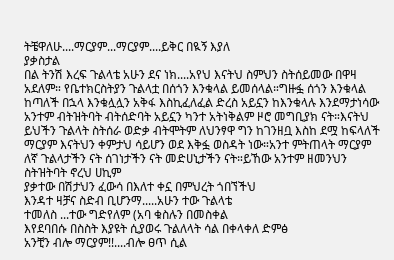ትቼዋለሁ....ማርያም...ማርያም....ይቅር በዪኝ እያለ
ያቃስታል
በል ትንሽ እረፍ ጉልላቴ አሁን ደና ነክ....አየህ እናትህ ስምህን ስትሰይመው በዋዛ አደለም። የቤተክርስትያን ጉልላቷ በሰጎን እንቁላል ይመሰላል።ግዙፏ ሰጎን እንቁላል ከጣለች በኋላ እንቁሏሏን አቅፋ እስኪፈለፈል ድረስ አይኗን ከእንቁላሉ እንደማታነሳው አንተም ብትዝትባት ብትሰድባት አይኗን ካንተ አትነቅልም ዞሮ መግቢያክ ናት።እናትህ ይህችን ጉልላት ስትሰራ ወድቃ ብትሞትም ለህንፃዋ ግን ከገንዘቧ እስከ ደሟ ከፍላለች ማርያም እናትህን ቀምታህ ሳይሆን ወደ እቅፏ ወስዳት ነው።አንተ ምትጠላት ማርያም ለኛ ጉልላታችን ናት ሰገነታችን ናት መድሀኒታችን ናት።ይኸው አንተም ዘመንህን ስትዝትባት ኖረህ ሀኪም
ያቃተው በሽታህን ፈውሳ በእለተ ቀኗ በምህረት ጎበኘችህ
እንዳተ ዛቻና ስድብ ቢሆንማ.....አሁን ተው ጉልላቴ
ተመለስ ...ተው ግድየለም (አባ ቁስሉን በመስቀል
እየደባበሱ በስስት እያዩት ሲያወሩ ጉልለላት ሳል በቀላቀለ ድምፅ
አንቺን ብሎ ማርያም!!....ብሎ ፀጥ ሲል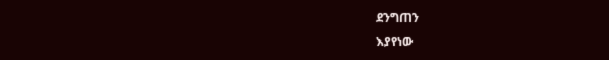ደንግጠን
እያየነው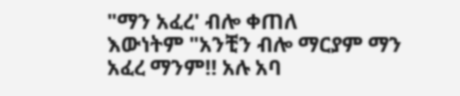"ማን አፈረ' ብሎ ቀጠለ
እውነትም "አንቺን ብሎ ማርያም ማን
አፈረ ማንም!! አሉ አባ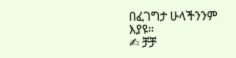በፈገግታ ሁላችንንም
እያዩ።
✍ ቻቻ